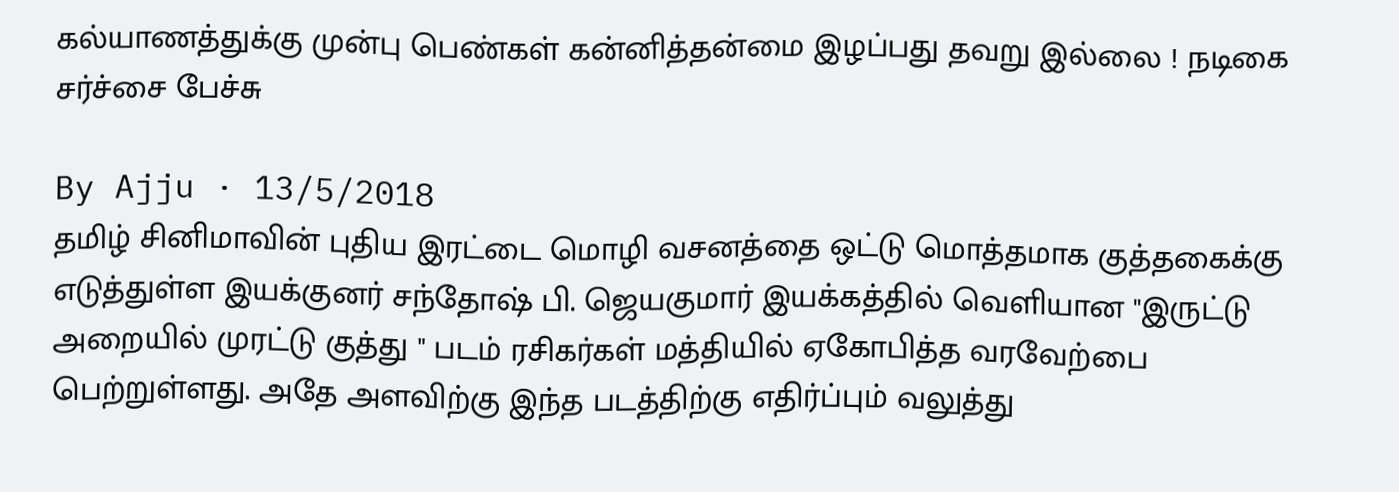கல்யாணத்துக்கு முன்பு பெண்கள் கன்னித்தன்மை இழப்பது தவறு இல்லை ! நடிகை சர்ச்சை பேச்சு

By Ajju · 13/5/2018
தமிழ் சினிமாவின் புதிய இரட்டை மொழி வசனத்தை ஒட்டு மொத்தமாக குத்தகைக்கு எடுத்துள்ள இயக்குனர் சந்தோஷ் பி. ஜெயகுமார் இயக்கத்தில் வெளியான "இருட்டு அறையில் முரட்டு குத்து " படம் ரசிகர்கள் மத்தியில் ஏகோபித்த வரவேற்பை பெற்றுள்ளது. அதே அளவிற்கு இந்த படத்திற்கு எதிர்ப்பும் வலுத்து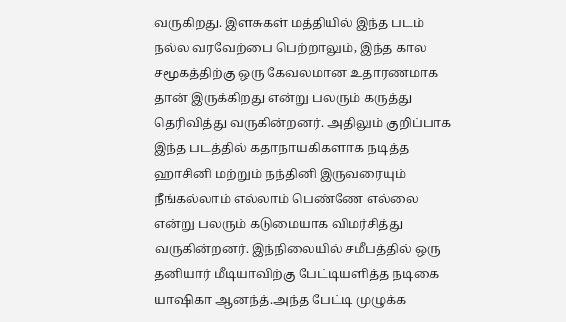வருகிறது. இளசுகள் மத்தியில் இந்த படம் நல்ல வரவேற்பை பெற்றாலும், இந்த கால சமூகத்திற்கு ஒரு கேவலமான உதாரணமாக தான் இருக்கிறது என்று பலரும் கருத்து தெரிவித்து வருகின்றனர். அதிலும் குறிப்பாக இந்த படத்தில் கதாநாயகிகளாக நடித்த ஹாசினி மற்றும் நந்தினி இருவரையும் நீங்கல்லாம் எல்லாம் பெண்ணே எல்லை என்று பலரும் கடுமையாக விமர்சித்து வருகின்றனர். இந்நிலையில் சமீபத்தில் ஒரு தனியார் மீடியாவிற்கு பேட்டியளித்த நடிகை யாஷிகா ஆனந்த்.அந்த பேட்டி முழுக்க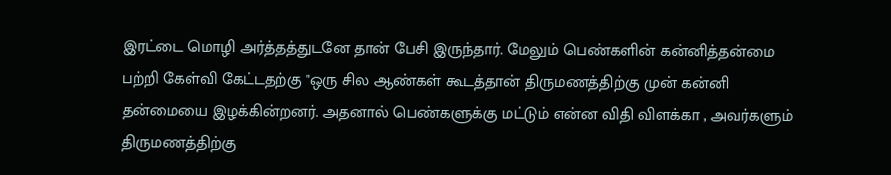இரட்டை மொழி அர்த்தத்துடனே தான் பேசி இருந்தார். மேலும் பெண்களின் கன்னித்தன்மை பற்றி கேள்வி கேட்டதற்கு "ஒரு சில ஆண்கள் கூடத்தான் திருமணத்திற்கு முன் கன்னி தன்மையை இழக்கின்றனர். அதனால் பெண்களுக்கு மட்டும் என்ன விதி விளக்கா , அவர்களும் திருமணத்திற்கு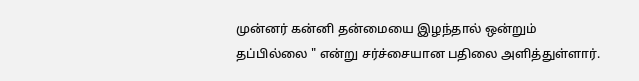முன்னர் கன்னி தன்மையை இழந்தால் ஒன்றும் தப்பில்லை " என்று சர்ச்சையான பதிலை அளித்துள்ளார்.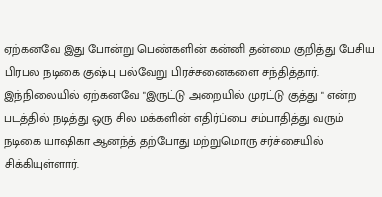ஏற்கனவே இது போன்று பெண்களின் கன்னி தன்மை குறித்து பேசிய பிரபல நடிகை குஷ்பு பல்வேறு பிரச்சனைகளை சந்தித்தார். இந்நிலையில் ஏற்கனவே "இருட்டு அறையில் முரட்டு குத்து " என்ற படத்தில் நடித்து ஒரு சில மக்களின் எதிர்ப்பை சம்பாதித்து வரும் நடிகை யாஷிகா ஆனந்த் தற்போது மற்றுமொரு சர்ச்சையில் சிக்கியுள்ளார்.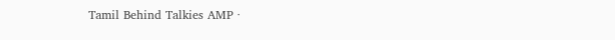Tamil Behind Talkies AMP ·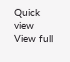Quick view
View full